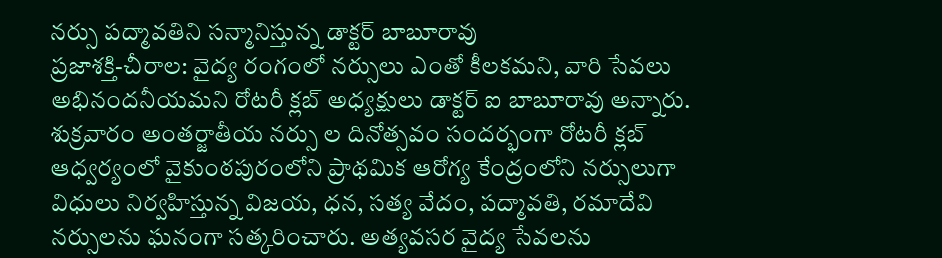నర్సు పద్మావతిని సన్మానిస్తున్న డాక్టర్ బాబూరావు
ప్రజాశక్తి-చీరాల: వైద్య రంగంలో నర్సులు ఎంతో కీలకమని, వారి సేవలు అభినందనీయమని రోటరీ క్లబ్ అధ్యక్షులు డాక్టర్ ఐ బాబూరావు అన్నారు. శుక్రవారం అంతర్జాతీయ నర్సు ల దినోత్సవం సందర్భంగా రోటరీ క్లబ్ ఆధ్వర్యంలో వైకుంఠపురంలోని ప్రాథమిక ఆరోగ్య కేంద్రంలోని నర్సులుగా విధులు నిర్వహిస్తున్న విజయ, ధన, సత్య వేదం, పద్మావతి, రమాదేవి నర్సులను ఘనంగా సత్కరించారు. అత్యవసర వైద్య సేవలను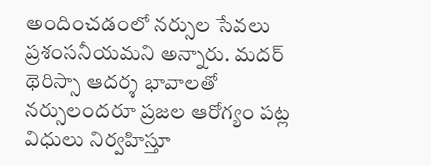అందించడంలో నర్సుల సేవలు ప్రశంసనీయమని అన్నారు. మదర్ థెరిస్సా ఆదర్శ భావాలతో నర్సులందరూ ప్రజల ఆరోగ్యం పట్ల విధులు నిర్వహిస్తూ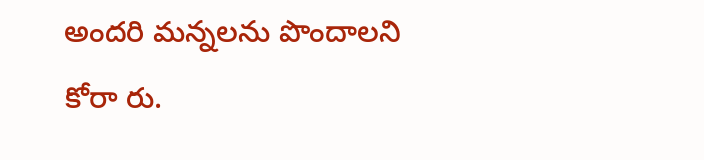అందరి మన్నలను పొందాలని కోరా రు.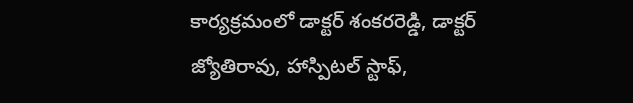కార్యక్రమంలో డాక్టర్ శంకరరెడ్డి, డాక్టర్ జ్యోతిరావు, హాస్పిటల్ స్టాఫ్,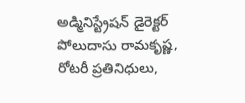అడ్మినిస్ట్రేషన్ డైరెక్టర్ పోలుదాసు రామకృష్ణ, రోటరీ ప్రతినిధులు,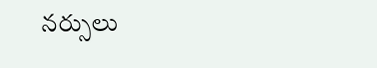నర్సులు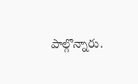పాల్గొన్నారు.